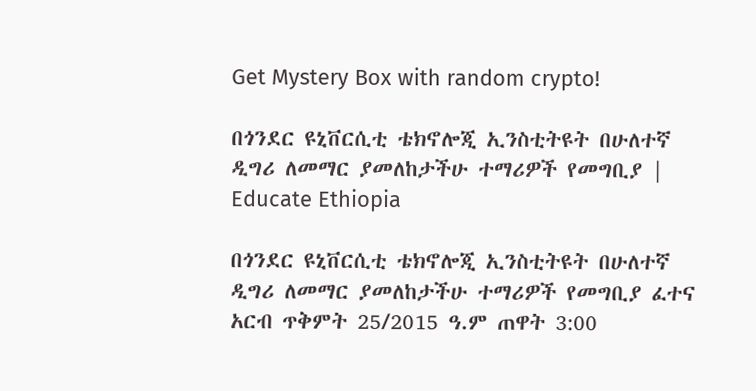Get Mystery Box with random crypto!

በጎንደር ዩኒቨርሲቲ ቴክኖሎጂ ኢንስቲትዩት በሁለተኛ ዲግሪ ለመማር ያመለከታችሁ ተማሪዎች የመግቢያ | Educate Ethiopia

በጎንደር ዩኒቨርሲቲ ቴክኖሎጂ ኢንስቲትዩት በሁለተኛ ዲግሪ ለመማር ያመለከታችሁ ተማሪዎች የመግቢያ ፈተና አርብ ጥቅምት 25/2015 ዓ.ም ጠዋት 3:00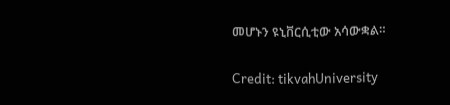መሆኑን ዩኒቨርሲቲው አሳውቋል።

Credit: tikvahUniversity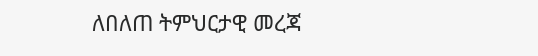ለበለጠ ትምህርታዊ መረጃ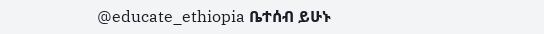@educate_ethiopia ቤተሰብ ይሁኑ